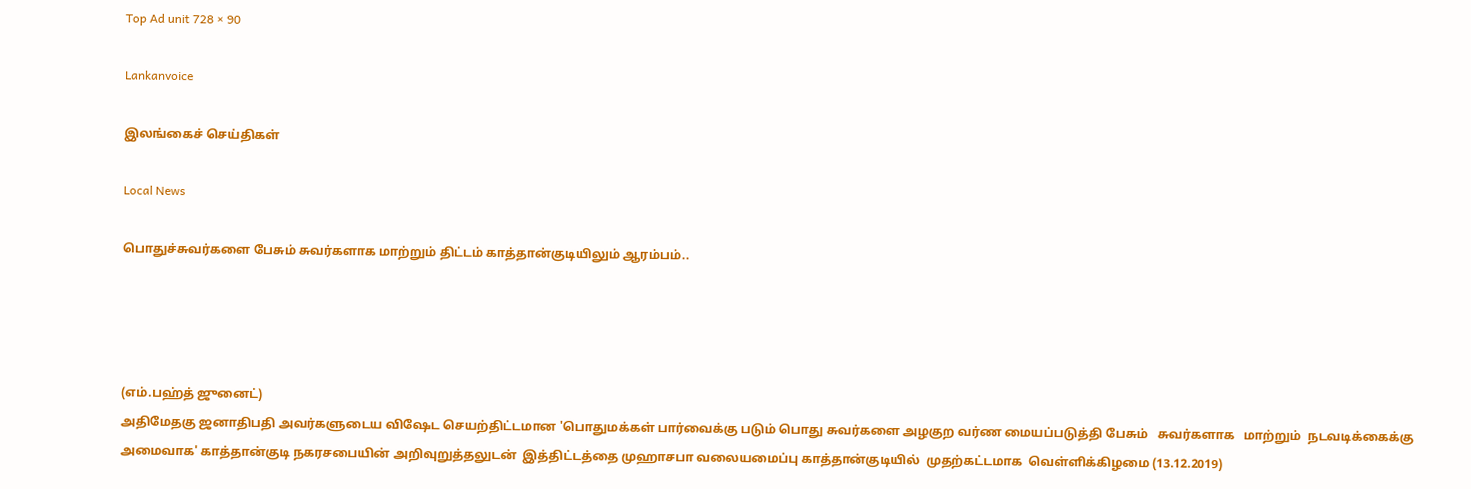Top Ad unit 728 × 90

Lankanvoice

இலங்கைச் செய்திகள்

Local News

பொதுச்சுவர்களை பேசும் சுவர்களாக மாற்றும் திட்டம் காத்தான்குடியிலும் ஆரம்பம்..




(எம்.பஹ்த் ஜுனைட்)
அதிமேதகு ஜனாதிபதி அவர்களுடைய விஷேட செயற்திட்டமான 'பொதுமக்கள் பார்வைக்கு படும் பொது சுவர்களை அழகுற வர்ண மையப்படுத்தி பேசும்   சுவர்களாக   மாற்றும்  நடவடிக்கைக்கு அமைவாக' காத்தான்குடி நகரசபையின் அறிவுறுத்தலுடன்  இத்திட்டத்தை முஹாசபா வலையமைப்பு காத்தான்குடியில்  முதற்கட்டமாக  வெள்ளிக்கிழமை (13.12.2019)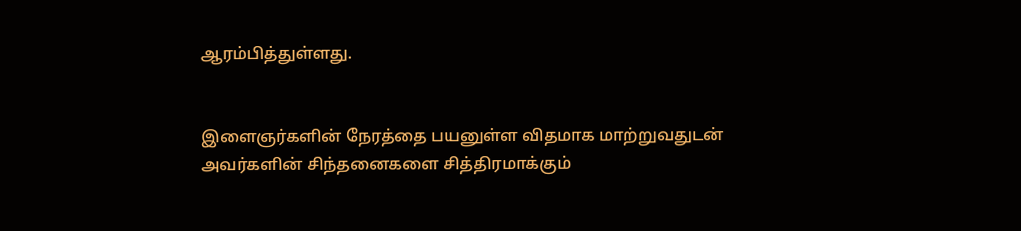ஆரம்பித்துள்ளது.


இளைஞர்களின் நேரத்தை பயனுள்ள விதமாக மாற்றுவதுடன் அவர்களின் சிந்தனைகளை சித்திரமாக்கும்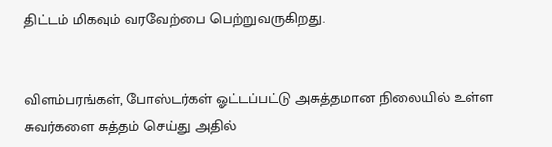திட்டம் மிகவும் வரவேற்பை பெற்றுவருகிறது.


விளம்பரங்கள், போஸ்டர்கள் ஓட்டப்பட்டு அசுத்தமான நிலையில் உள்ள சுவர்களை சுத்தம் செய்து அதில்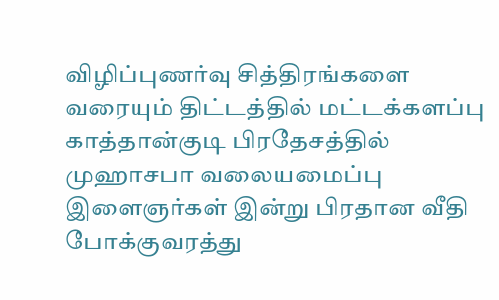விழிப்புணர்வு சித்திரங்களை வரையும் திட்டத்தில் மட்டக்களப்பு காத்தான்குடி பிரதேசத்தில் முஹாசபா வலையமைப்பு இளைஞர்கள் இன்று பிரதான வீதி போக்குவரத்து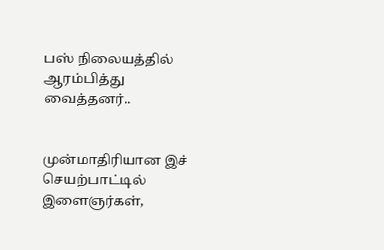பஸ் நிலையத்தில் ஆரம்பித்து வைத்தனர்..


முன்மாதிரியான இச் செயற்பாட்டில் இளைஞர்கள்,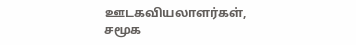ஊடகவியலாளர்கள், சமூக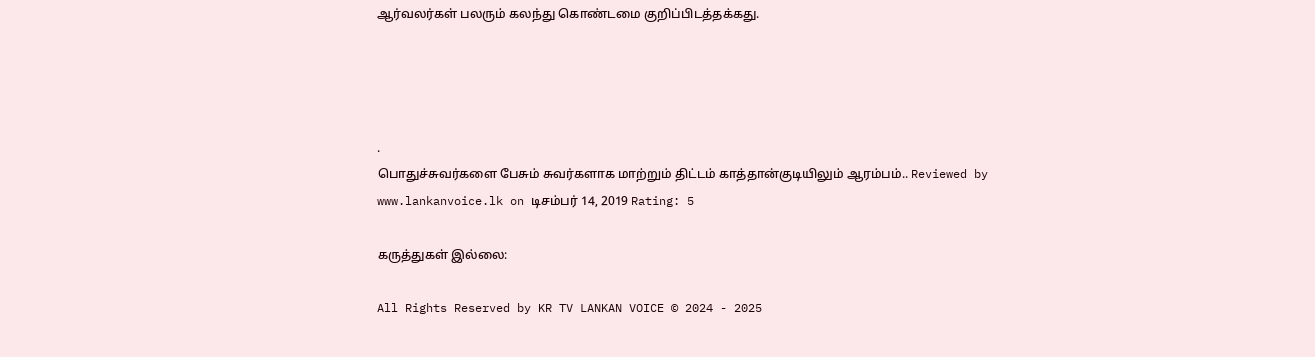ஆர்வலர்கள் பலரும் கலந்து கொண்டமை குறிப்பிடத்தக்கது.




.
பொதுச்சுவர்களை பேசும் சுவர்களாக மாற்றும் திட்டம் காத்தான்குடியிலும் ஆரம்பம்.. Reviewed by www.lankanvoice.lk on டிசம்பர் 14, 2019 Rating: 5

கருத்துகள் இல்லை:

All Rights Reserved by KR TV LANKAN VOICE © 2024 - 2025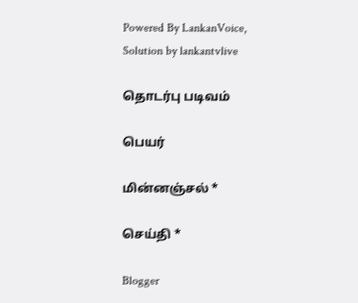Powered By LankanVoice, Solution by lankantvlive

தொடர்பு படிவம்

பெயர்

மின்னஞ்சல் *

செய்தி *

Blogger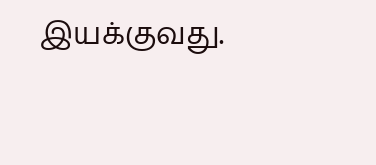இயக்குவது.